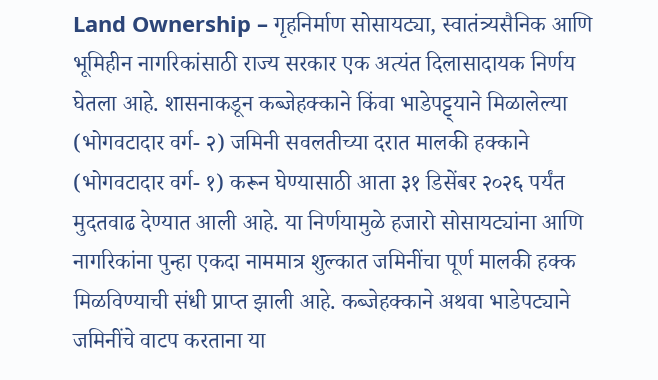Land Ownership – गृहनिर्माण सोसायट्या, स्वातंत्र्यसैनिक आणि भूमिहीन नागरिकांसाठी राज्य सरकार एक अत्यंत दिलासादायक निर्णय घेतला आहे. शासनाकडून कब्जेहक्काने किंवा भाडेपट्ट्याने मिळालेल्या (भोगवटादार वर्ग- २) जमिनी सवलतीच्या दरात मालकी हक्काने (भोगवटादार वर्ग- १) करून घेण्यासाठी आता ३१ डिसेंबर २०२६ पर्यंत मुदतवाढ देण्यात आली आहे. या निर्णयामुळे हजारो सोसायट्यांना आणि नागरिकांना पुन्हा एकदा नाममात्र शुल्कात जमिनींचा पूर्ण मालकी हक्क मिळविण्याची संधी प्राप्त झाली आहे. कब्जेहक्काने अथवा भाडेपट्याने जमिनींचे वाटप करताना या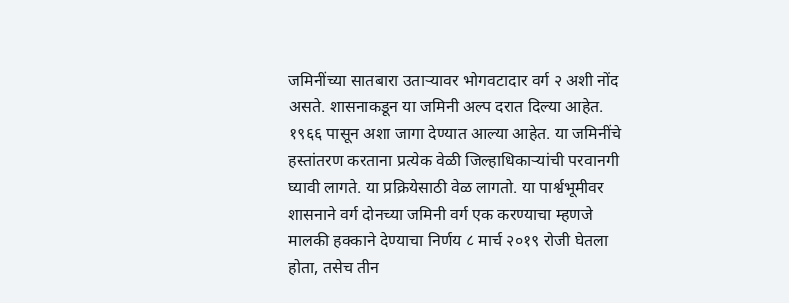जमिनींच्या सातबारा उताऱ्यावर भोगवटादार वर्ग २ अशी नोंद असते. शासनाकडून या जमिनी अल्प दरात दिल्या आहेत. १९६६ पासून अशा जागा देण्यात आल्या आहेत. या जमिनींचे हस्तांतरण करताना प्रत्येक वेळी जिल्हाधिकाऱ्यांची परवानगी घ्यावी लागते. या प्रक्रियेसाठी वेळ लागतो. या पार्श्वभूमीवर शासनाने वर्ग दोनच्या जमिनी वर्ग एक करण्याचा म्हणजे मालकी हक्काने देण्याचा निर्णय ८ मार्च २०१९ रोजी घेतला होता, तसेच तीन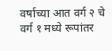वर्षाच्या आत वर्ग २ चे वर्ग १ मध्ये रूपांतर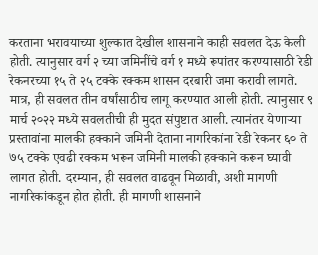करताना भरावयाच्या शुल्कात देखील शासनाने काही सवलत देऊ केली होती. त्यानुसार वर्ग २ च्या जमिनींचे वर्ग १ मध्ये रूपांतर करण्यासाठी रेडी रेकनरच्या १५ ते २५ टक्के रक्कम शासन दरबारी जमा करावी लागते. मात्र, ही सवलत तीन वर्षांसाठीच लागू करण्यात आली होती. त्यानुसार ९ मार्च २०२२ मध्ये सवलतीची ही मुदत संपुष्टात आली. त्यानंतर येणाऱ्या प्रस्तावांना मालकी हक्काने जमिनी देताना नागरिकांना रेडी रेकनर ६० ते ७५ टक्के एवढी रक्कम भरून जमिनी मालकी हक्काने करून घ्यावी लागत होती. दरम्यान, ही सवलत वाढवून मिळावी, अशी मागणी नागरिकांकडून होत होती. ही मागणी शासनाने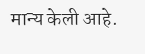मान्य केली आहे.